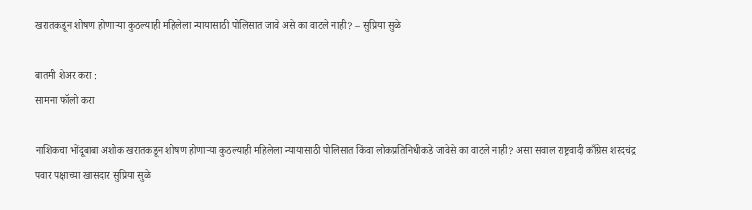खरातकडून शोषण होणाऱ्या कुठल्याही महिलेला न्यायासाठी पोलिसात जावे असे का वाटले नाही? – सुप्रिया सुळे

बातमी शेअर करा :
सामना फॉलो करा

नाशिकचा भोंदूबाबा अशोक खरातकडून शोषण होणाऱ्या कुठल्याही महिलेला न्यायासाठी पोलिसात किंवा लोकप्रतिनिधीकडे जावेसे का वाटले नाही? असा सवाल राष्ट्रवादी काँग्रेस शरदचंद्र पवार पक्षाच्या खासदार सुप्रिया सुळे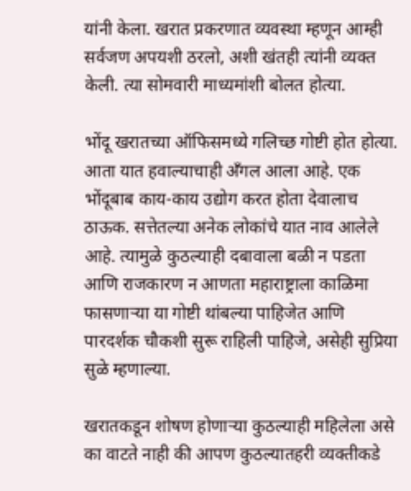यांनी केला. खरात प्रकरणात व्यवस्था म्हणून आम्ही सर्वजण अपयशी ठरलो, अशी खंतही त्यांनी व्यक्त केली. त्या सोमवारी माध्यमांशी बोलत होत्या.

भोंदू खरातच्या ऑफिसमध्ये गलिच्छ गोष्टी होत होत्या. आता यात हवाल्याचाही अँगल आला आहे. एक भोंदूबाब काय-काय उद्योग करत होता देवालाच ठाऊक. सत्तेतल्या अनेक लोकांचे यात नाव आलेले आहे. त्यामुळे कुठल्याही दबावाला बळी न पडता आणि राजकारण न आणता महाराष्ट्राला काळिमा फासणाऱ्या या गोष्टी थांबल्या पाहिजेत आणि पारदर्शक चौकशी सुरू राहिली पाहिजे, असेही सुप्रिया सुळे म्हणाल्या.

खरातकडून शोषण होणाऱ्या कुठल्याही महिलेला असे का वाटते नाही की आपण कुठल्यातहरी व्यक्तीकडे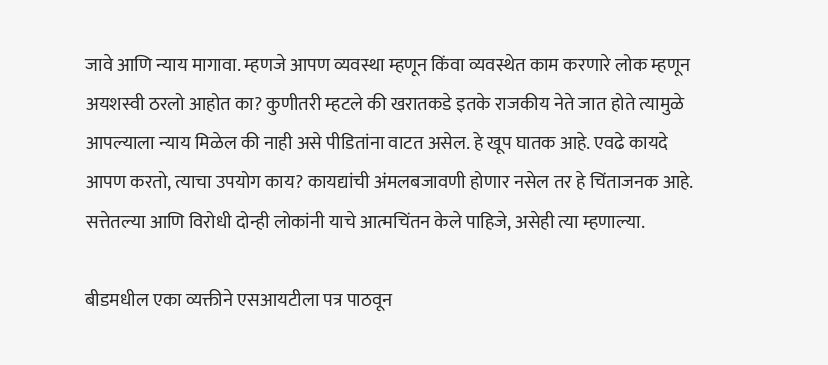जावे आणि न्याय मागावा. म्हणजे आपण व्यवस्था म्हणून किंवा व्यवस्थेत काम करणारे लोक म्हणून अयशस्वी ठरलो आहोत का? कुणीतरी म्हटले की खरातकडे इतके राजकीय नेते जात होते त्यामुळे आपल्याला न्याय मिळेल की नाही असे पीडितांना वाटत असेल. हे खूप घातक आहे. एवढे कायदे आपण करतो, त्याचा उपयोग काय? कायद्यांची अंमलबजावणी होणार नसेल तर हे चिंताजनक आहे. सत्तेतल्या आणि विरोधी दोन्ही लोकांनी याचे आत्मचिंतन केले पाहिजे, असेही त्या म्हणाल्या.

बीडमधील एका व्यक्तीने एसआयटीला पत्र पाठवून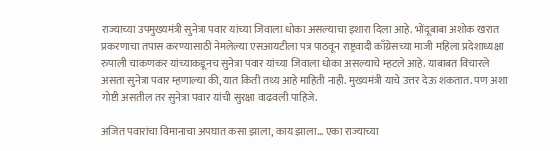राज्याच्या उपमुख्यमंत्री सुनेत्रा पवार यांच्या जिवाला धोका असल्याचा इशारा दिला आहे. भोंदूबाबा अशोक खरात प्रकरणाचा तपास करण्यासाठी नेमलेल्या एसआयटीला पत्र पाठवून राष्ट्रवादी काँग्रेसच्या माजी महिला प्रदेशाध्यक्षा रुपाली चाकणकर यांच्याकडूनच सुनेत्रा पवार यांच्या जिवाला धोका असल्याचे म्हटले आहे. याबाबत विचारले असता सुनेत्रा पवार म्हणाल्या की, यात किती तथ्य आहे माहिती नाही. मुख्यमंत्री याचे उत्तर देऊ शकतात. पण अशा गोष्टी असतील तर सुनेत्रा पवार यांची सुरक्षा वाढवली पाहिजे.

अजित पवारांचा विमानाचा अपघात कसा झाला, काय झाला… एका राज्याच्या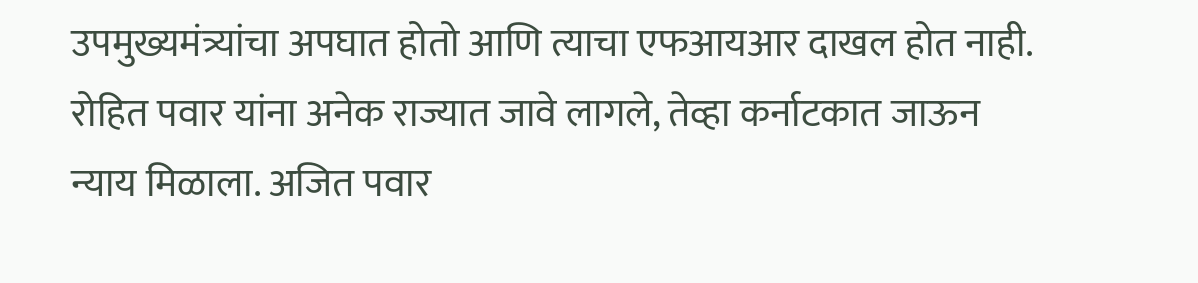उपमुख्यमंत्र्यांचा अपघात होतो आणि त्याचा एफआयआर दाखल होत नाही. रोहित पवार यांना अनेक राज्यात जावे लागले, तेव्हा कर्नाटकात जाऊन न्याय मिळाला. अजित पवार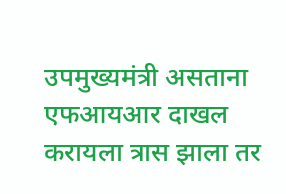उपमुख्यमंत्री असताना एफआयआर दाखल करायला त्रास झाला तर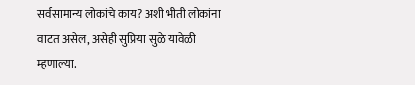सर्वसामान्य लोकांचे काय? अशी भीती लोकांना वाटत असेल, असेही सुप्रिया सुळे यावेळी म्हणाल्या.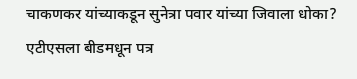चाकणकर यांच्याकडून सुनेत्रा पवार यांच्या जिवाला धोका? एटीएसला बीडमधून पत्र